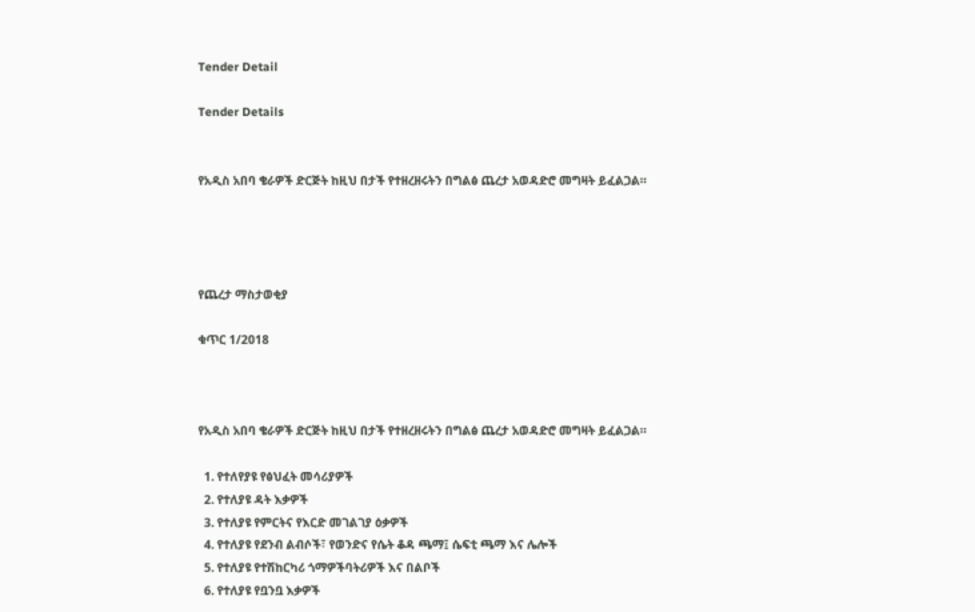Tender Detail

Tender Details


የአዲስ አበባ ቄራዎች ድርጅት ከዚህ በታች የተዘረዘሩትን በግልፅ ጨረታ አወዳድሮ መግዛት ይፈልጋል።




የጨረታ ማስታወቂያ

ቁጥር 1/2018



የአዲስ አበባ ቄራዎች ድርጅት ከዚህ በታች የተዘረዘሩትን በግልፅ ጨረታ አወዳድሮ መግዛት ይፈልጋል።

  1. የተለየያዩ የፅህፈት መሳሪያዎች
  2. የተለያዩ ዳት እቃዎች
  3. የተለያዩ የምርትና የእርድ መገልገያ ዕቃዎች
  4. የተለያዩ የደንብ ልብሶች፣ የወንድና የሴት ቆዳ ጫማ፤ ሴፍቲ ጫማ እና ሌሎች
  5. የተለያዩ የተሽከርካሪ ጎማዎችባትሪዎች እና በልቦች
  6. የተለያዩ የቧንቧ እቃዎች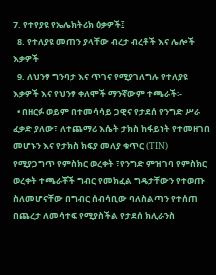7. የተየያዩ የኤሌክትሪክ ዕቃዎች፤
  8. የተለያዩ መጠን ያላቸው ብረታ ብረቶች እና ሌሎች እቃዎች
  9. ለህንፃ ግንባታ እና ጥገና የሚያገለግሉ የተለያዩ እቃዎች እና የህንፃ ቀለሞች ማንኛውም ተጫራች፡-
  • በዘርፉ ወይም በተመሳሳይ ጋዊና የታደሰ የንግድ ሥራ ፈቃድ ያለው፣ ለተጨማሪ እሴት ታክስ ከፋይነት የተመዘገበ መሆኑን እና የታክስ ክፍያ መለያ ቁጥር (TIN) የሚያጋግጥ የምስክር ወረቀት ፣የንግድ ምዝገባ የምስክር ወረቀት ተጫራቾች ግብር የመክፈል ግዴታቸውን የተወጡ ስለመሆናቸው በግብር ሰብሳቢው ባለስልጣን የተሰጠ በጨረታ ለመሳተፍ የሚያስችል የታደሰ ክሊራንስ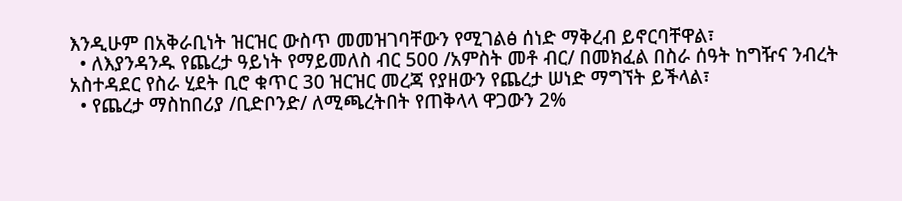እንዲሁም በአቅራቢነት ዝርዝር ውስጥ መመዝገባቸውን የሚገልፅ ሰነድ ማቅረብ ይኖርባቸዋል፣
  • ለእያንዳንዱ የጨረታ ዓይነት የማይመለስ ብር 500 /አምስት መቶ ብር/ በመክፈል በስራ ሰዓት ከግዥና ንብረት አስተዳደር የስራ ሂደት ቢሮ ቁጥር 30 ዝርዝር መረጃ የያዘውን የጨረታ ሠነድ ማግኘት ይችላል፣
  • የጨረታ ማስከበሪያ /ቢድቦንድ/ ለሚጫረትበት የጠቅላላ ዋጋውን 2%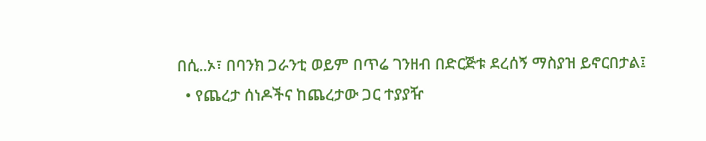በሲ..ኦ፣ በባንክ ጋራንቲ ወይም በጥሬ ገንዘብ በድርጅቱ ደረሰኝ ማስያዝ ይኖርበታል፤
  • የጨረታ ሰነዶችና ከጨረታው ጋር ተያያዥ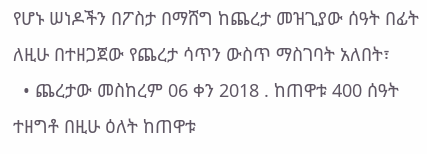የሆኑ ሠነዶችን በፖስታ በማሸግ ከጨረታ መዝጊያው ሰዓት በፊት ለዚሁ በተዘጋጀው የጨረታ ሳጥን ውስጥ ማስገባት አለበት፣
  • ጨረታው መስከረም 06 ቀን 2018 . ከጠዋቱ 400 ሰዓት ተዘግቶ በዚሁ ዕለት ከጠዋቱ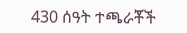430 ሰዓት ተጫራቾች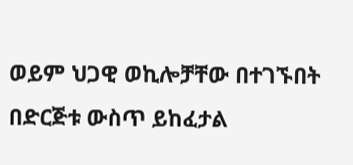ወይም ህጋዊ ወኪሎቻቸው በተገኙበት በድርጅቱ ውስጥ ይከፈታል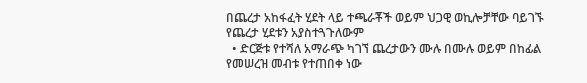በጨረታ አከፋፈት ሂደት ላይ ተጫራቾች ወይም ህጋዊ ወኪሎቻቸው ባይገኙ የጨረታ ሂደቱን አያስተጓጉለውም
  • ድርጅቱ የተሻለ አማራጭ ካገኘ ጨረታውን ሙሉ በሙሉ ወይም በከፊል የመሠረዝ መብቱ የተጠበቀ ነው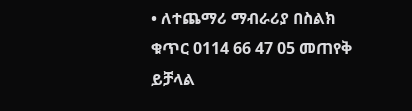• ለተጨማሪ ማብራሪያ በስልክ ቁጥር 0114 66 47 05 መጠየቅ ይቻላል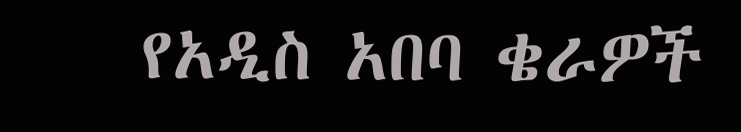የአዲስ አበባ ቄራዎች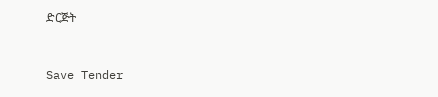ድርጅት



Save Tender